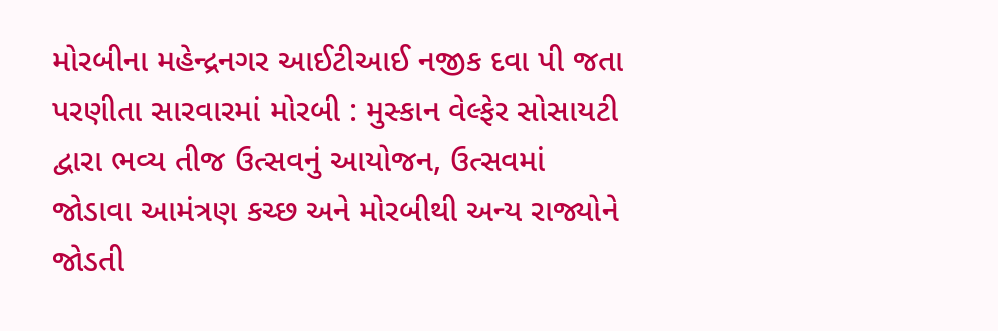મોરબીના મહેન્દ્રનગર આઈટીઆઈ નજીક દવા પી જતા પરણીતા સારવારમાં મોરબી : મુસ્કાન વેલ્ફેર સોસાયટી દ્વારા ભવ્ય તીજ ઉત્સવનું આયોજન, ઉત્સવમાં જોડાવા આમંત્રણ કચ્છ અને મોરબીથી અન્ય રાજ્યોને જોડતી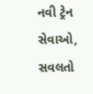નવી ટ્રેન સેવાઓ, સવલતો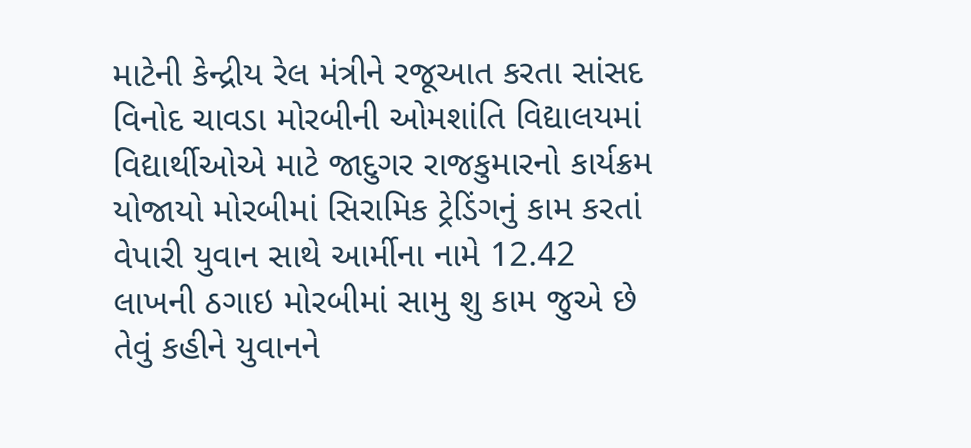માટેની કેન્દ્રીય રેલ મંત્રીને રજૂઆત કરતા સાંસદ વિનોદ ચાવડા મોરબીની ઓમશાંતિ વિદ્યાલયમાં વિદ્યાર્થીઓએ માટે જાદુગર રાજકુમારનો કાર્યક્રમ યોજાયો મોરબીમાં સિરામિક ટ્રેડિંગનું કામ કરતાં વેપારી યુવાન સાથે આર્મીના નામે 12.42 લાખની ઠગાઇ મોરબીમાં સામુ શુ કામ જુએ છે તેવું કહીને યુવાનને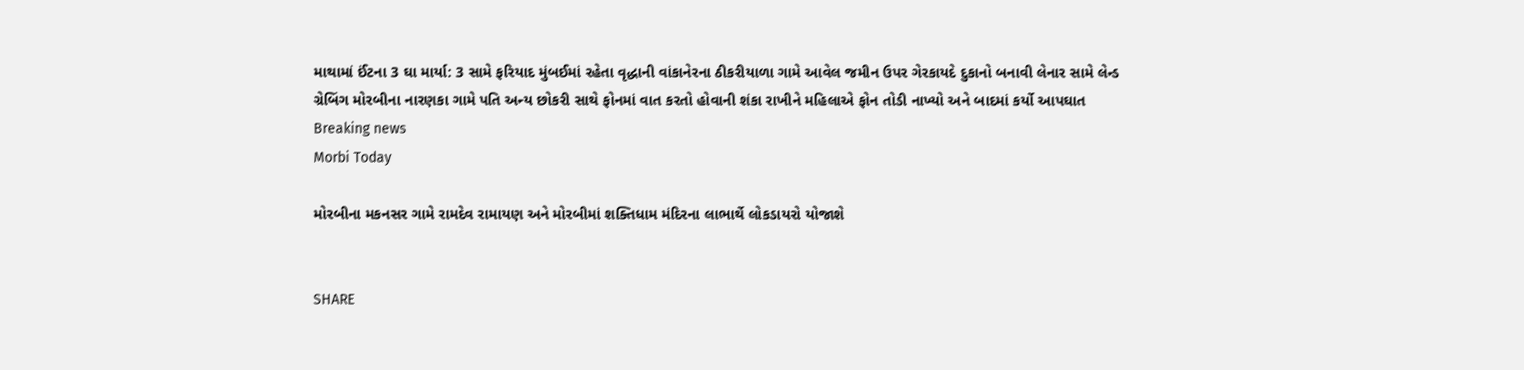માથામાં ઈંટના 3 ઘા માર્યા: 3 સામે ફરિયાદ મુંબઈમાં રહેતા વૃદ્ધાની વાંકાનેરના ઠીકરીયાળા ગામે આવેલ જમીન ઉપર ગેરકાયદે દુકાનો બનાવી લેનાર સામે લેન્ડ ગ્રેબિંગ મોરબીના નારણકા ગામે પતિ અન્ય છોકરી સાથે ફોનમાં વાત કરતો હોવાની શંકા રાખીને મહિલાએ ફોન તોડી નાખ્યો અને બાદમાં કર્યો આપઘાત
Breaking news
Morbi Today

મોરબીના મકનસર ગામે રામદેવ રામાયણ અને મોરબીમાં શક્તિધામ મંદિરના લાભાર્થે લોકડાયરો યોજાશે


SHARE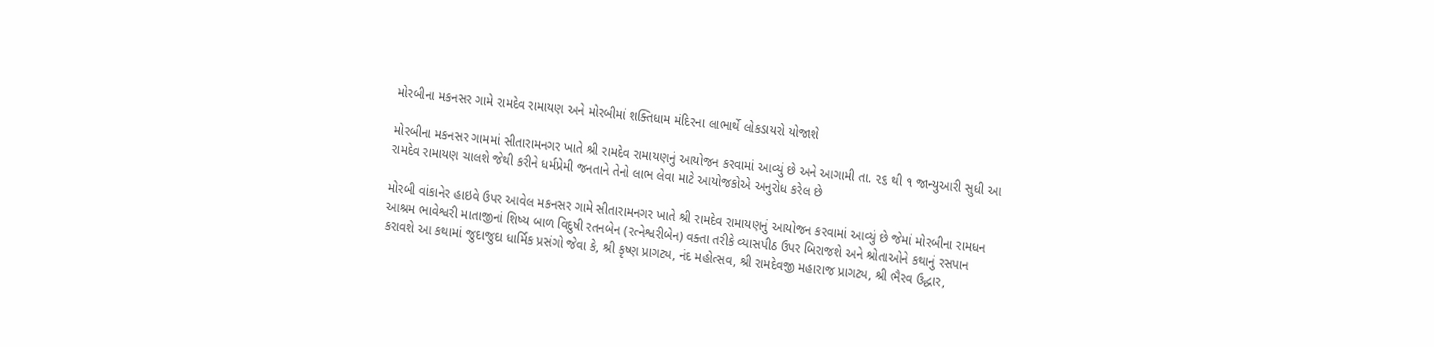મોરબીના મકનસર ગામે રામદેવ રામાયણ અને મોરબીમાં શક્તિધામ મંદિરના લાભાર્થે લોકડાયરો યોજાશે

મોરબીના મકનસર ગામમાં સીતારામનગર ખાતે શ્રી રામદેવ રામાયણનું આયોજન કરવામાં આવ્યું છે અને આગામી તા. ૨૬ થી ૧ જાન્યુઆરી સુધી આ રામદેવ રામાયણ ચાલશે જેથી કરીને ધર્મપ્રેમી જનતાને તેનો લાભ લેવા માટે આયોજકોએ અનુરોધ કરેલ છે

મોરબી વાંકાનેર હાઇવે ઉપર આવેલ મકનસર ગામે સીતારામનગર ખાતે શ્રી રામદેવ રામાયણનું આયોજન કરવામાં આવ્યું છે જેમાં મોરબીના રામધન આશ્રમ ભાવેશ્વરી માતાજીનાં શિષ્ય બાળ વિદુષી રતનબેન (રત્નેશ્વરીબેન) વક્તા તરીકે વ્યાસપીઠ ઉપર બિરાજશે અને શ્રોતાઓને કથાનું રસપાન કરાવશે આ કથામાં જુદાજુદા ધાર્મિક પ્રસંગો જેવા કે, શ્રી કૃષ્ણ પ્રાગટ્ય, નંદ મહોત્સવ, શ્રી રામદેવજી મહારાજ પ્રાગટ્ય, શ્રી ભૈરવ ઉદ્ધાર,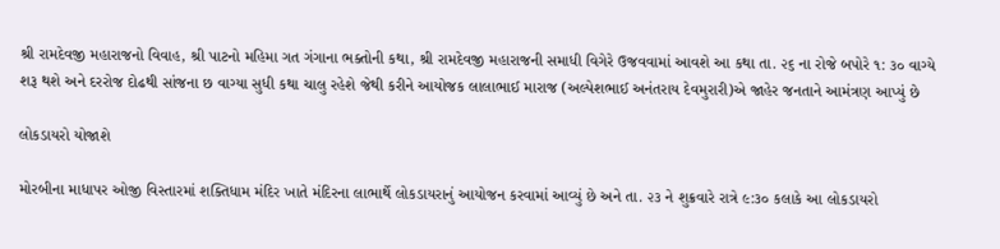શ્રી રામદેવજી મહારાજનો વિવાહ, શ્રી પાટનો મહિમા ગત ગંગાના ભક્તોની કથા, શ્રી રામદેવજી મહારાજની સમાધી વિગેરે ઉજવવામાં આવશે આ કથા તા. ૨૬ ના રોજે બપોરે ૧: ૩૦ વાગ્યે શરૂ થશે અને દરરોજ દોઢથી સાંજના છ વાગ્યા સુધી કથા ચાલુ રહેશે જેથી કરીને આયોજક લાલાભાઈ મારાજ (અલ્પેશભાઈ અનંતરાય દેવમુરારી)એ જાહેર જનતાને આમંત્રણ આપ્યું છે

લોકડાયરો યોજાશે

મોરબીના માધાપર ઓજી વિસ્તારમાં શક્તિધામ મંદિર ખાતે મંદિરના લાભાર્થે લોકડાયરાનું આયોજન કરવામાં આવ્યું છે અને તા. ૨૩ ને શુક્રવારે રાત્રે ૯:૩૦ કલાકે આ લોકડાયરો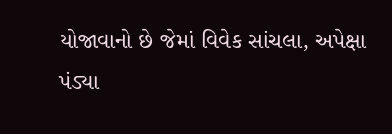યોજાવાનો છે જેમાં વિવેક સાંચલા, અપેક્ષા પંડ્યા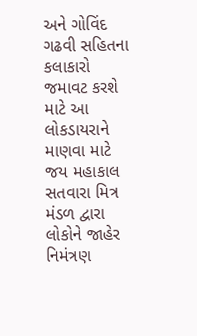અને ગોવિંદ ગઢવી સહિતના કલાકારો જમાવટ કરશે માટે આ લોકડાયરાને માણવા માટે જય મહાકાલ સતવારા મિત્ર મંડળ દ્વારા લોકોને જાહેર નિમંત્રણ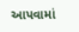આપવામાં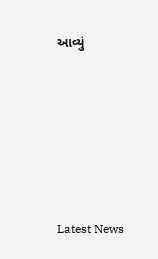આવ્યું






Latest News